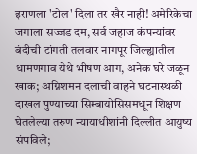इराणला 'टोल' दिला तर खैर नाही! अमेरिकेचा जगाला सज्जड दम, सर्व जहाज कंपन्यांवर बंदीची टांगती तलवार नागपूर जिल्ह्यातील धामणगाव येथे भीषण आग, अनेक घरे जळून खाक; अग्निशमन दलाची वाहने घटनास्थळी दाखल पुण्याच्या सिम्बायोसिसमधून शिक्षण घेतलेल्या तरुण न्यायाधीशांनी दिल्लीत आयुष्य संपविले;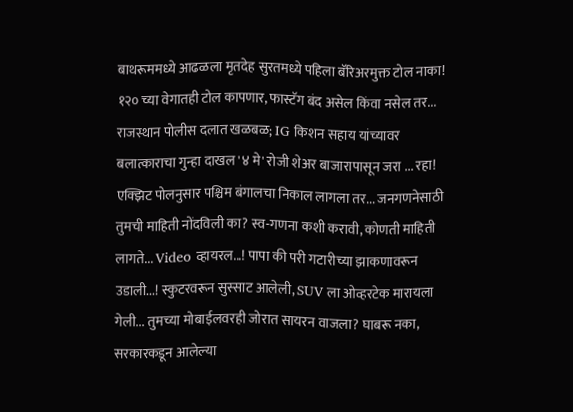बाथरूममध्ये आढळला मृतदेह सुरतमध्ये पहिला बॅरिअरमुक्त टोल नाका! १२० च्या वेगातही टोल कापणार, फास्टॅग बंद असेल किंवा नसेल तर... राजस्थान पोलीस दलात खळबळ; IG किशन सहाय यांच्यावर बलात्काराचा गुन्हा दाखल '४ मे' रोजी शेअर बाजारापासून जरा ... रहा! एक्झिट पोलनुसार पश्चिम बंगालचा निकाल लागला तर... जनगणनेसाठी तुमची माहिती नोंदविली का? स्व-गणना कशी करावी, कोणती माहिती लागते... Video व्हायरल...! पापा की परी गटारीच्या झाकणावरून उडाली...! स्कुटरवरून सुस्साट आलेली, SUV ला ओव्हरटेक मारायला गेली... तुमच्या मोबाईलवरही जोरात सायरन वाजला? घाबरू नका, सरकारकडून आलेल्या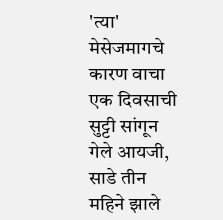'त्या' मेसेजमागचे कारण वाचा एक दिवसाची सुट्टी सांगून गेले आयजी, साडे तीन महिने झाले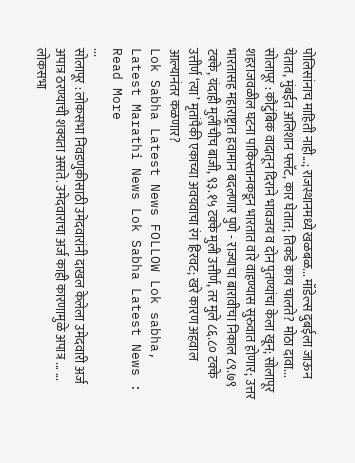पोलिसांनाच माहिती नाही...; राजस्थानमध्ये खळबळ... मॉडेल्स दुबईला जाऊन येतात, मुंबईत अलिशान फ्लॅट, कार घेतात; तिकडे काय चालते? मोठा दावा... सोलापूर : कौटुंबिक वादातून दिराने भावजय व दोन पुतण्यांचा केला खून; सोलापूर शहराजवळील घटना पाकिस्तानकडून भारतात वारे वाहण्यास सुरुवात होणार; उत्तर भारतासह महाराष्ट्रात हवामान बदलणार पुणे - राज्याचा बारावीचा निकाल ८९.७९ टक्के, यंदाही मुलींचीच बाजी, ९३.१५ टक्के मुली उत्तीर्ण, तर मुले ८६.८० टक्के उत्तीर्ण ‘त्या’ मृतांपैकी एकाच्या अवयवाचा रंग हिरवट; खरे कारण अहवाल आल्यानंतर कळणार?
Lok Sabha Latest News FOLLOW Lok sabha, Latest Marathi News Lok Sabha Latest News : Read More
...
सोलापूर : लोकसभा निवडणुकीसाठी उमेदवारांनी दाखल केलेला उमेदवारी अर्ज अपात्र ठरण्याची शक्यता असते. उमेदवाराचा अर्ज काही कारणामुळे अपात्र ... ...
लोकसभा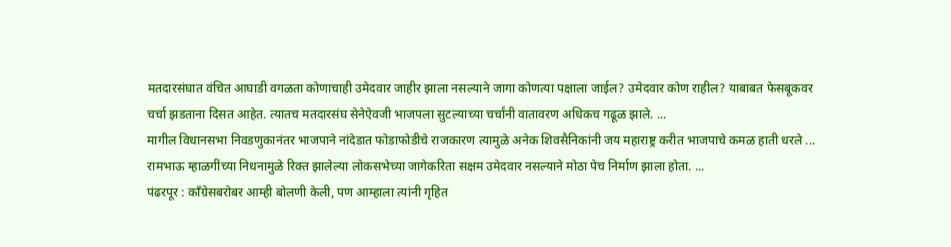मतदारसंघात वंचित आघाडी वगळता कोणाचाही उमेदवार जाहीर झाला नसल्याने जागा कोणत्या पक्षाला जाईल? उमेदवार कोण राहील? याबाबत फेसबूकवर चर्चा झडताना दिसत आहेत. त्यातच मतदारसंघ सेनेऐवजी भाजपला सुटल्याच्या चर्चांनी वातावरण अधिकच गढूळ झाले. ...
मागील विधानसभा निवडणुकानंतर भाजपाने नांदेडात फोडाफोडीचे राजकारण त्यामुळे अनेक शिवसैनिकांनी जय महाराष्ट्र करीत भाजपाचे कमळ हाती धरले ...
रामभाऊ म्हाळगींच्या निधनामुळे रिक्त झालेल्या लोकसभेच्या जागेकरिता सक्षम उमेदवार नसल्याने मोठा पेच निर्माण झाला होता. ...
पंढरपूर : काँग्रेसबरोबर आम्ही बोलणी केली, पण आम्हाला त्यांनी गृहित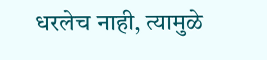धरलेच नाही, त्यामुळे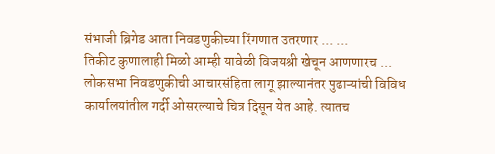संभाजी ब्रिगेड आता निवडणुकीच्या रिंगणात उतरणार ... ...
तिकीट कुणालाही मिळो आम्ही यावेळी विजयश्री खेचून आणणारच ...
लोकसभा निवडणुकीची आचारसंहिता लागू झाल्यानंतर पुढाऱ्यांची विविध कार्यालयांतील गर्दी ओसरल्याचे चित्र दिसून येत आहे. त्यातच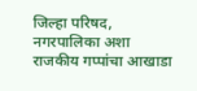जिल्हा परिषद, नगरपालिका अशा राजकीय गप्पांचा आखाडा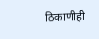ठिकाणीही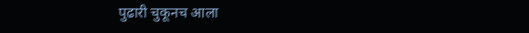पुढारी चुकूनच आला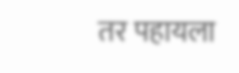तर पहायला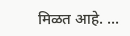मिळत आहे. ...